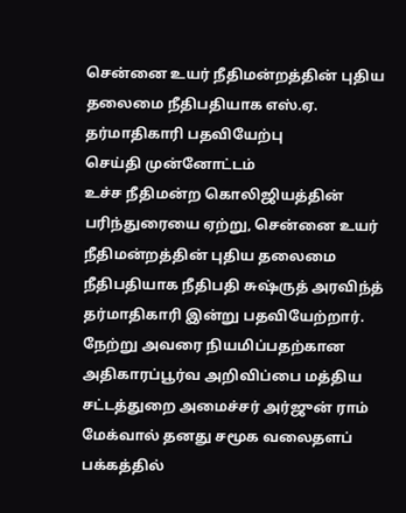சென்னை உயர் நீதிமன்றத்தின் புதிய தலைமை நீதிபதியாக எஸ்.ஏ. தர்மாதிகாரி பதவியேற்பு
செய்தி முன்னோட்டம்
உச்ச நீதிமன்ற கொலிஜியத்தின் பரிந்துரையை ஏற்று, சென்னை உயர் நீதிமன்றத்தின் புதிய தலைமை நீதிபதியாக நீதிபதி சுஷ்ருத் அரவிந்த் தர்மாதிகாரி இன்று பதவியேற்றார். நேற்று அவரை நியமிப்பதற்கான அதிகாரப்பூர்வ அறிவிப்பை மத்திய சட்டத்துறை அமைச்சர் அர்ஜுன் ராம் மேக்வால் தனது சமூக வலைதளப் பக்கத்தில்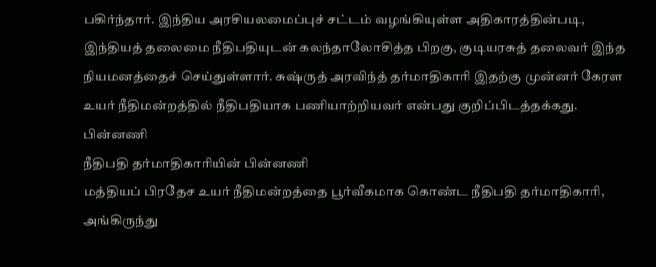பகிர்ந்தார். இந்திய அரசியலமைப்புச் சட்டம் வழங்கியுள்ள அதிகாரத்தின்படி, இந்தியத் தலைமை நீதிபதியுடன் கலந்தாலோசித்த பிறகு, குடியரசுத் தலைவர் இந்த நியமனத்தைச் செய்துள்ளார். சுஷ்ருத் அரவிந்த் தர்மாதிகாரி இதற்கு முன்னர் கேரள உயர் நீதிமன்றத்தில் நீதிபதியாக பணியாற்றியவர் என்பது குறிப்பிடத்தக்கது.
பின்னணி
நீதிபதி தர்மாதிகாரியின் பின்னணி
மத்தியப் பிரதேச உயர் நீதிமன்றத்தை பூர்வீகமாக கொண்ட நீதிபதி தர்மாதிகாரி, அங்கிருந்து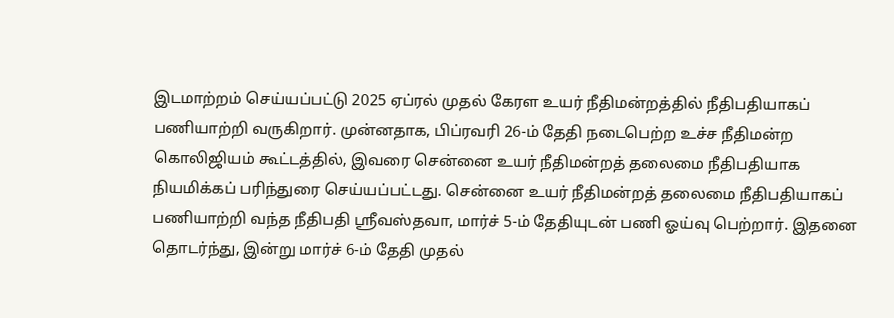இடமாற்றம் செய்யப்பட்டு 2025 ஏப்ரல் முதல் கேரள உயர் நீதிமன்றத்தில் நீதிபதியாகப் பணியாற்றி வருகிறார். முன்னதாக, பிப்ரவரி 26-ம் தேதி நடைபெற்ற உச்ச நீதிமன்ற கொலிஜியம் கூட்டத்தில், இவரை சென்னை உயர் நீதிமன்றத் தலைமை நீதிபதியாக நியமிக்கப் பரிந்துரை செய்யப்பட்டது. சென்னை உயர் நீதிமன்றத் தலைமை நீதிபதியாகப் பணியாற்றி வந்த நீதிபதி ஸ்ரீவஸ்தவா, மார்ச் 5-ம் தேதியுடன் பணி ஓய்வு பெற்றார். இதனை தொடர்ந்து, இன்று மார்ச் 6-ம் தேதி முதல்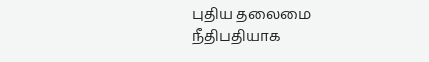புதிய தலைமை நீதிபதியாக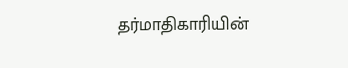தர்மாதிகாரியின்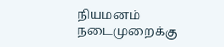நியமனம் நடைமுறைக்கு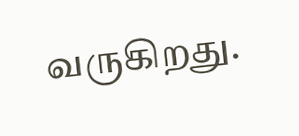வருகிறது.